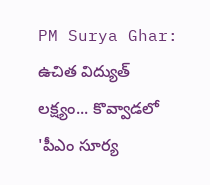PM Surya Ghar: ఉచిత విద్యుత్ లక్ష్యం... కొవ్వాడలో 'పీఎం సూర్య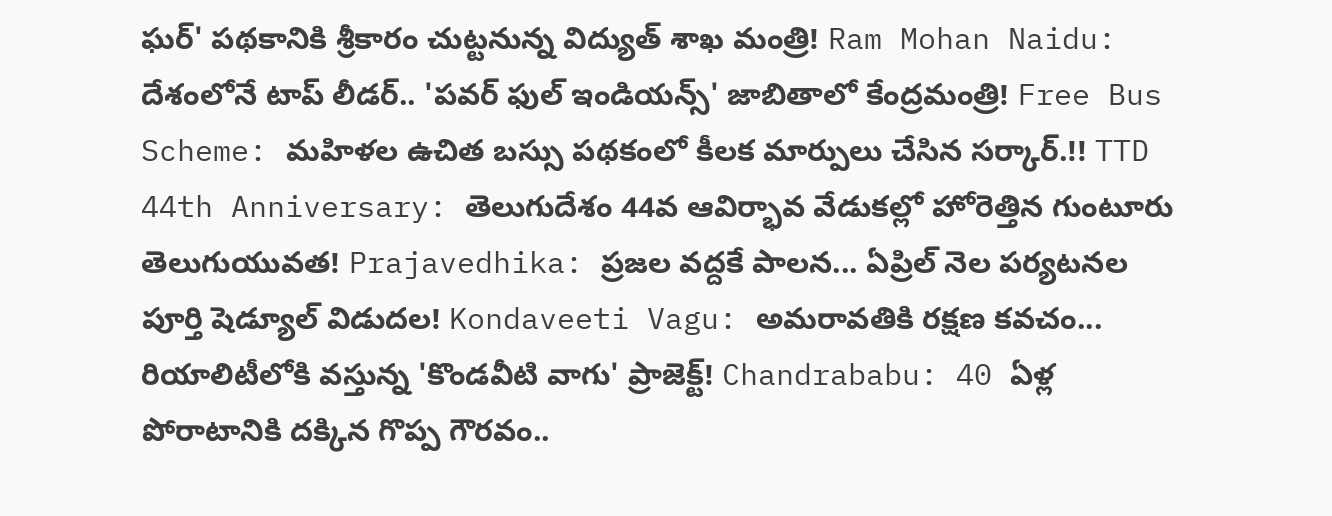ఘర్' పథకానికి శ్రీకారం చుట్టనున్న విద్యుత్ శాఖ మంత్రి! Ram Mohan Naidu: దేశంలోనే టాప్ లీడర్.. 'పవర్ ఫుల్ ఇండియన్స్' జాబితాలో కేంద్రమంత్రి! Free Bus Scheme: మహిళల ఉచిత బస్సు పథకంలో కీలక మార్పులు చేసిన సర్కార్.!! TTD 44th Anniversary: తెలుగుదేశం 44వ ఆవిర్భావ వేడుకల్లో హోరెత్తిన గుంటూరు తెలుగుయువత! Prajavedhika: ప్రజల వద్దకే పాలన... ఏప్రిల్ నెల పర్యటనల పూర్తి షెడ్యూల్ విడుదల! Kondaveeti Vagu: అమరావతికి రక్షణ కవచం... రియాలిటీలోకి వస్తున్న 'కొండవీటి వాగు' ప్రాజెక్ట్! Chandrababu: 40 ఏళ్ల పోరాటానికి దక్కిన గొప్ప గౌరవం..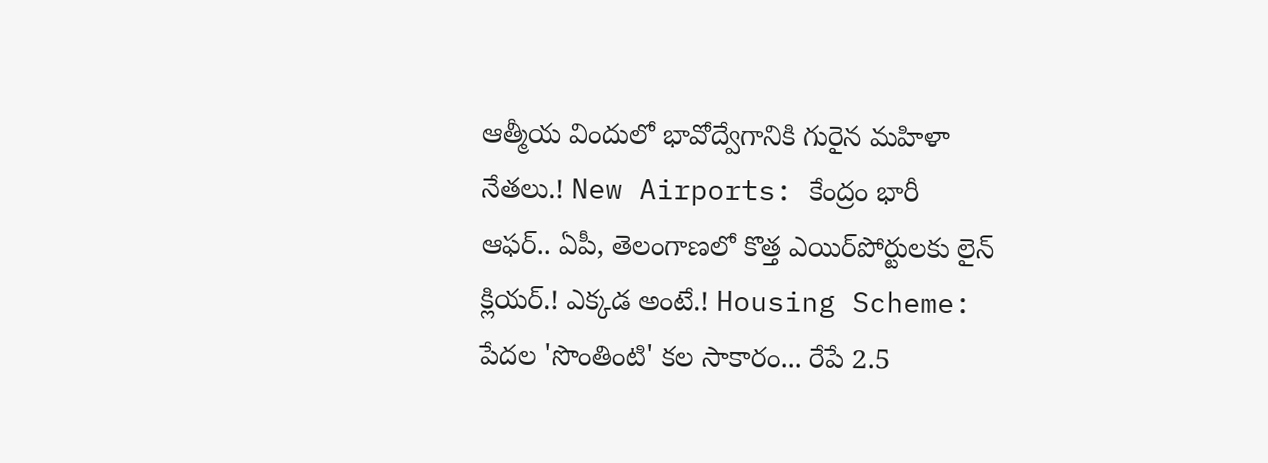ఆత్మీయ విందులో భావోద్వేగానికి గురైన మహిళా నేతలు.! New Airports: కేంద్రం భారీ ఆఫర్.. ఏపీ, తెలంగాణలో కొత్త ఎయిర్‌పోర్టులకు లైన్ క్లియర్.! ఎక్కడ అంటే.! Housing Scheme: పేదల 'సొంతింటి' కల సాకారం... రేపే 2.5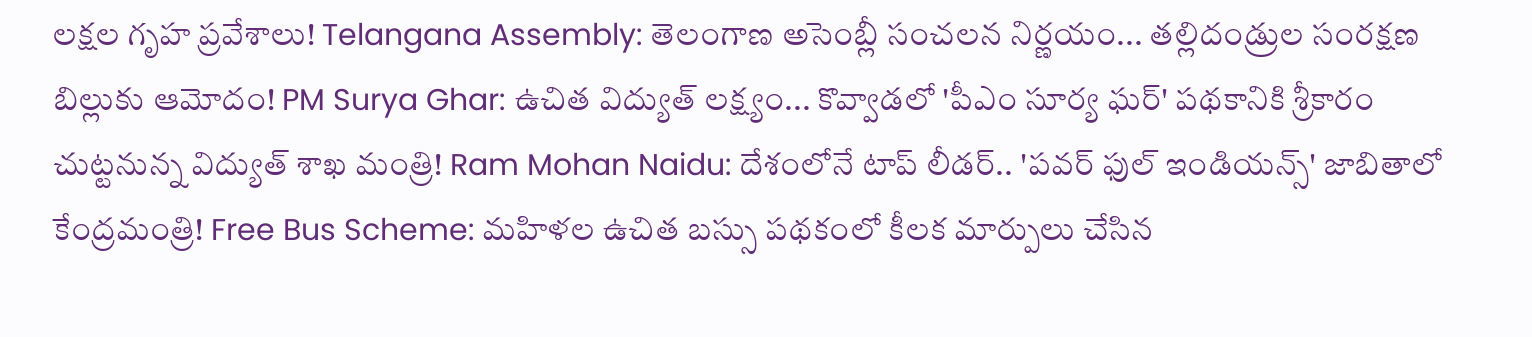లక్షల గృహ ప్రవేశాలు! Telangana Assembly: తెలంగాణ అసెంబ్లీ సంచలన నిర్ణయం... తల్లిదండ్రుల సంరక్షణ బిల్లుకు ఆమోదం! PM Surya Ghar: ఉచిత విద్యుత్ లక్ష్యం... కొవ్వాడలో 'పీఎం సూర్య ఘర్' పథకానికి శ్రీకారం చుట్టనున్న విద్యుత్ శాఖ మంత్రి! Ram Mohan Naidu: దేశంలోనే టాప్ లీడర్.. 'పవర్ ఫుల్ ఇండియన్స్' జాబితాలో కేంద్రమంత్రి! Free Bus Scheme: మహిళల ఉచిత బస్సు పథకంలో కీలక మార్పులు చేసిన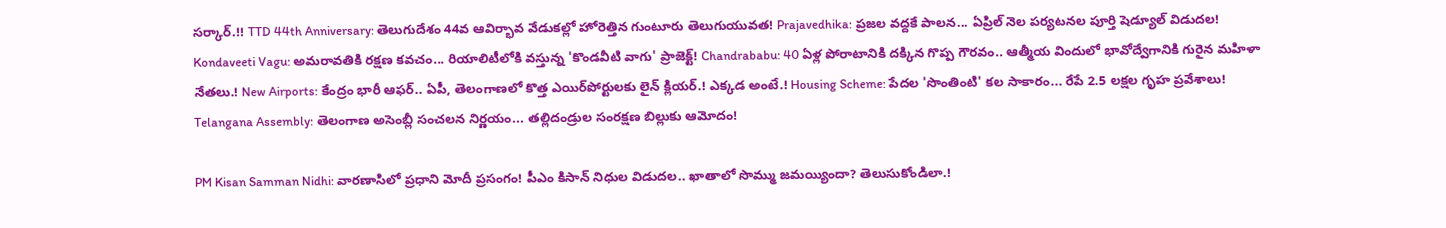సర్కార్.!! TTD 44th Anniversary: తెలుగుదేశం 44వ ఆవిర్భావ వేడుకల్లో హోరెత్తిన గుంటూరు తెలుగుయువత! Prajavedhika: ప్రజల వద్దకే పాలన... ఏప్రిల్ నెల పర్యటనల పూర్తి షెడ్యూల్ విడుదల! Kondaveeti Vagu: అమరావతికి రక్షణ కవచం... రియాలిటీలోకి వస్తున్న 'కొండవీటి వాగు' ప్రాజెక్ట్! Chandrababu: 40 ఏళ్ల పోరాటానికి దక్కిన గొప్ప గౌరవం.. ఆత్మీయ విందులో భావోద్వేగానికి గురైన మహిళా నేతలు.! New Airports: కేంద్రం భారీ ఆఫర్.. ఏపీ, తెలంగాణలో కొత్త ఎయిర్‌పోర్టులకు లైన్ క్లియర్.! ఎక్కడ అంటే.! Housing Scheme: పేదల 'సొంతింటి' కల సాకారం... రేపే 2.5 లక్షల గృహ ప్రవేశాలు! Telangana Assembly: తెలంగాణ అసెంబ్లీ సంచలన నిర్ణయం... తల్లిదండ్రుల సంరక్షణ బిల్లుకు ఆమోదం!

PM Kisan Samman Nidhi: వారణాసిలో ప్రధాని మోదీ ప్రసంగం! పీఎం కిసాన్ నిధుల విడుదల.. ఖాతాలో సొమ్ము జమయ్యిందా? తెలుసుకోండిలా.!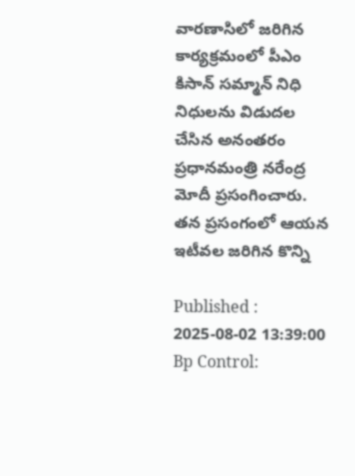వారణాసిలో జరిగిన కార్యక్రమంలో పీఎం కిసాన్ సమ్మాన్ నిధి నిధులను విడుదల చేసిన అనంతరం ప్రధానమంత్రి నరేంద్ర మోదీ ప్రసంగించారు. తన ప్రసంగంలో ఆయన ఇటీవల జరిగిన కొన్ని

Published : 2025-08-02 13:39:00
Bp Control: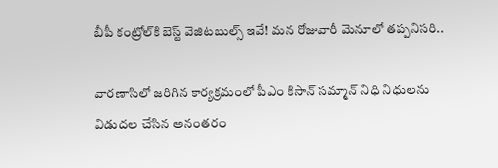బీపీ కంట్రోల్‌కి బెస్ట్ వెజిటబుల్స్ ఇవే! మన రోజువారీ మెనూలో తప్పనిసరి..

వారణాసిలో జరిగిన కార్యక్రమంలో పీఎం కిసాన్ సమ్మాన్ నిధి నిధులను విడుదల చేసిన అనంతరం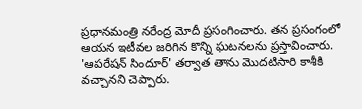ప్రధానమంత్రి నరేంద్ర మోదీ ప్రసంగించారు. తన ప్రసంగంలో ఆయన ఇటీవల జరిగిన కొన్ని ఘటనలను ప్రస్తావించారు. 'ఆపరేషన్ సిందూర్' తర్వాత తాను మొదటిసారి కాశీకి వచ్చానని చెప్పారు.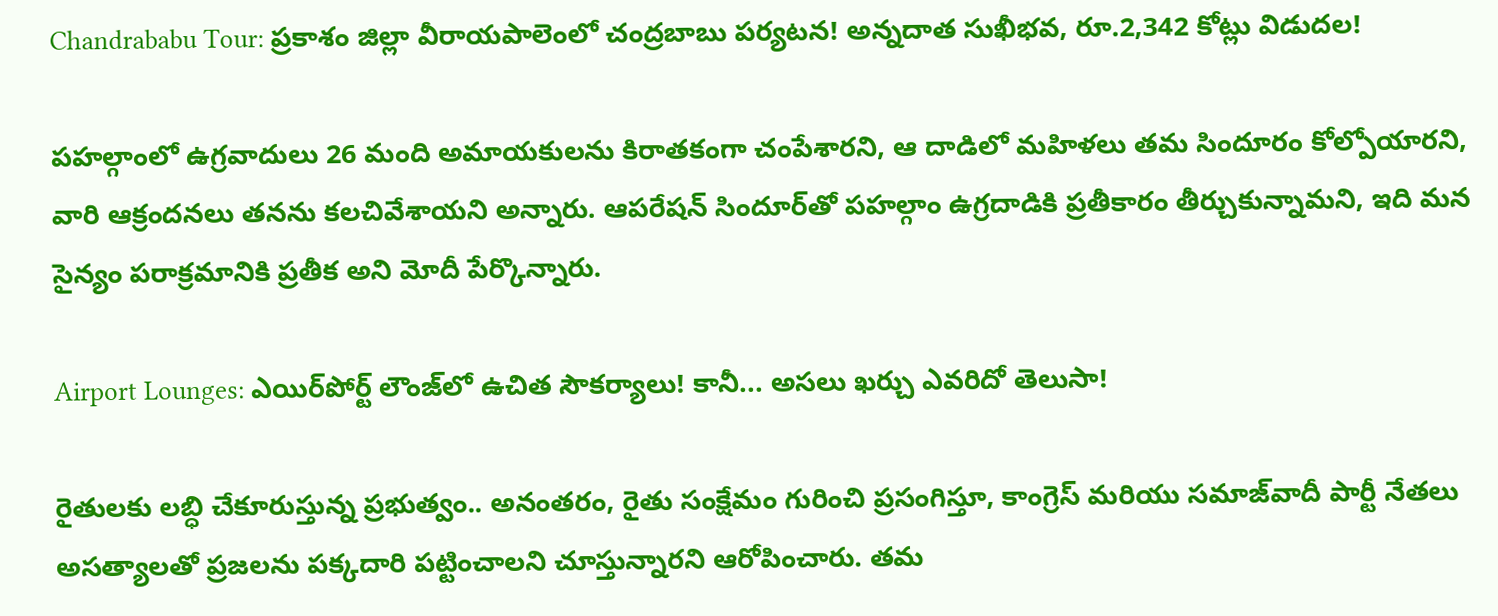Chandrababu Tour: ప్రకాశం జిల్లా వీరాయపాలెంలో చంద్రబాబు పర్యటన! అన్నదాత సుఖీభవ, రూ.2,342 కోట్లు విడుదల!

పహల్గాంలో ఉగ్రవాదులు 26 మంది అమాయకులను కిరాతకంగా చంపేశారని, ఆ దాడిలో మహిళలు తమ సిందూరం కోల్పోయారని, వారి ఆక్రందనలు తనను కలచివేశాయని అన్నారు. ఆపరేషన్ సిందూర్‌తో పహల్గాం ఉగ్రదాడికి ప్రతీకారం తీర్చుకున్నామని, ఇది మన సైన్యం పరాక్రమానికి ప్రతీక అని మోదీ పేర్కొన్నారు.

Airport Lounges: ఎయిర్‌పోర్ట్ లౌంజ్‌లో ఉచిత సౌకర్యాలు! కానీ... అసలు ఖర్చు ఎవరిదో తెలుసా!

రైతులకు లబ్ధి చేకూరుస్తున్న ప్రభుత్వం.. అనంతరం, రైతు సంక్షేమం గురించి ప్రసంగిస్తూ, కాంగ్రెస్ మరియు సమాజ్‌వాదీ పార్టీ నేతలు అసత్యాలతో ప్రజలను పక్కదారి పట్టించాలని చూస్తున్నారని ఆరోపించారు. తమ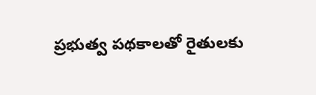ప్రభుత్వ పథకాలతో రైతులకు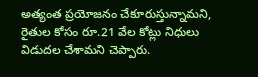అత్యంత ప్రయోజనం చేకూరుస్తున్నామని, రైతుల కోసం రూ.21 వేల కోట్లు నిధులు విడుదల చేశామని చెప్పారు.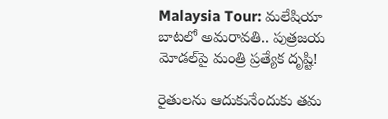Malaysia Tour: మలేషియా బాటలో అమరావతి.. పుత్రజయ మోడల్‌పై మంత్రి ప్రత్యేక దృష్టి!

రైతులను ఆదుకునేందుకు తమ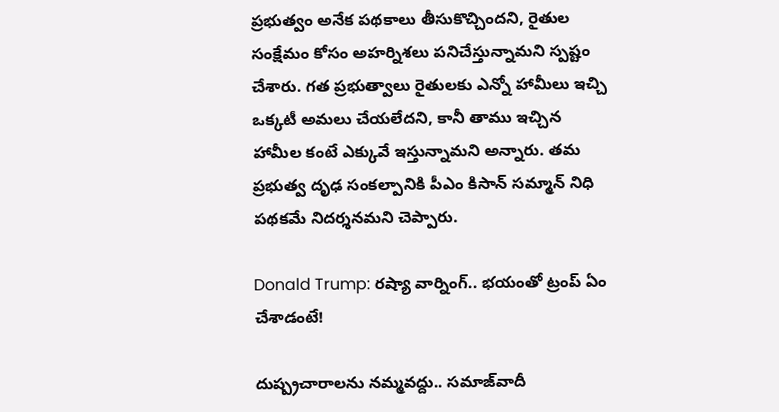ప్రభుత్వం అనేక పథకాలు తీసుకొచ్చిందని, రైతుల సంక్షేమం కోసం అహర్నిశలు పనిచేస్తున్నామని స్పష్టం చేశారు. గత ప్రభుత్వాలు రైతులకు ఎన్నో హామీలు ఇచ్చి ఒక్కటీ అమలు చేయలేదని, కానీ తాము ఇచ్చిన హామీల కంటే ఎక్కువే ఇస్తున్నామని అన్నారు. తమ ప్రభుత్వ దృఢ సంకల్పానికి పీఎం కిసాన్ సమ్మాన్ నిధి పథకమే నిదర్శనమని చెప్పారు.

Donald Trump: రష్యా వార్నింగ్.. భయంతో ట్రంప్ ఏం చేశాడంటే!

దుష్ప్రచారాలను నమ్మవద్దు.. సమాజ్‌వాదీ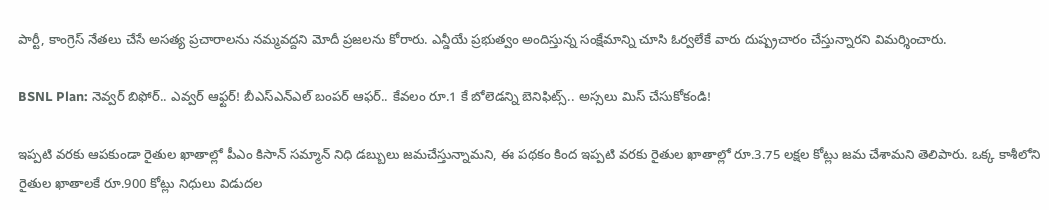పార్టీ, కాంగ్రెస్ నేతలు చేసే అసత్య ప్రచారాలను నమ్మవద్దని మోదీ ప్రజలను కోరారు. ఎన్డీయే ప్రభుత్వం అందిస్తున్న సంక్షేమాన్ని చూసి ఓర్వలేకే వారు దుష్ప్రచారం చేస్తున్నారని విమర్శించారు.

BSNL Plan: నెవ్వర్ బిఫోర్.. ఎవ్వర్ ఆఫ్టర్! బీఎస్‌ఎన్‌ఎల్‌ బంపర్ ఆఫర్.. కేవలం రూ.1 కే బోలెడన్ని బెనిఫిట్స్.. అస్సలు మిస్ చేసుకోకండి!

ఇప్పటి వరకు ఆపకుండా రైతుల ఖాతాల్లో పీఎం కిసాన్ సమ్మాన్ నిధి డబ్బులు జమచేస్తున్నామని, ఈ పథకం కింద ఇప్పటి వరకు రైతుల ఖాతాల్లో రూ.3.75 లక్షల కోట్లు జమ చేశామని తెలిపారు. ఒక్క కాశీలోని రైతుల ఖాతాలకే రూ.900 కోట్లు నిధులు విడుదల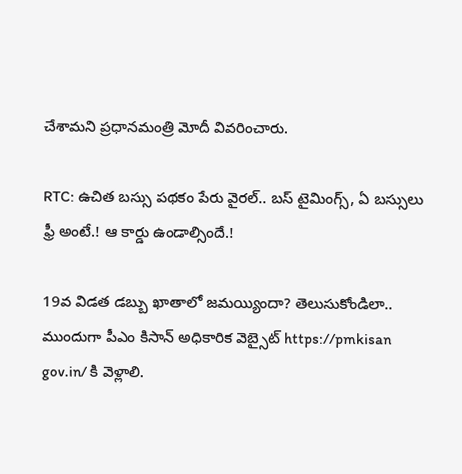చేశామని ప్రధానమంత్రి మోదీ వివరించారు.

RTC: ఉచిత బ‌స్సు పథకం పేరు వైర‌ల్.. బస్ టైమింగ్స్, ఏ బస్సులు ఫ్రీ అంటే.! ఆ కార్డు ఉండాల్సిందే.!

19వ విడత డబ్బు ఖాతాలో జమయ్యిందా? తెలుసుకోండిలా..
ముందుగా పీఎం కిసాన్ అధికారిక వెబ్సైట్ https://pmkisan gov.in/ కి వెళ్లాలి.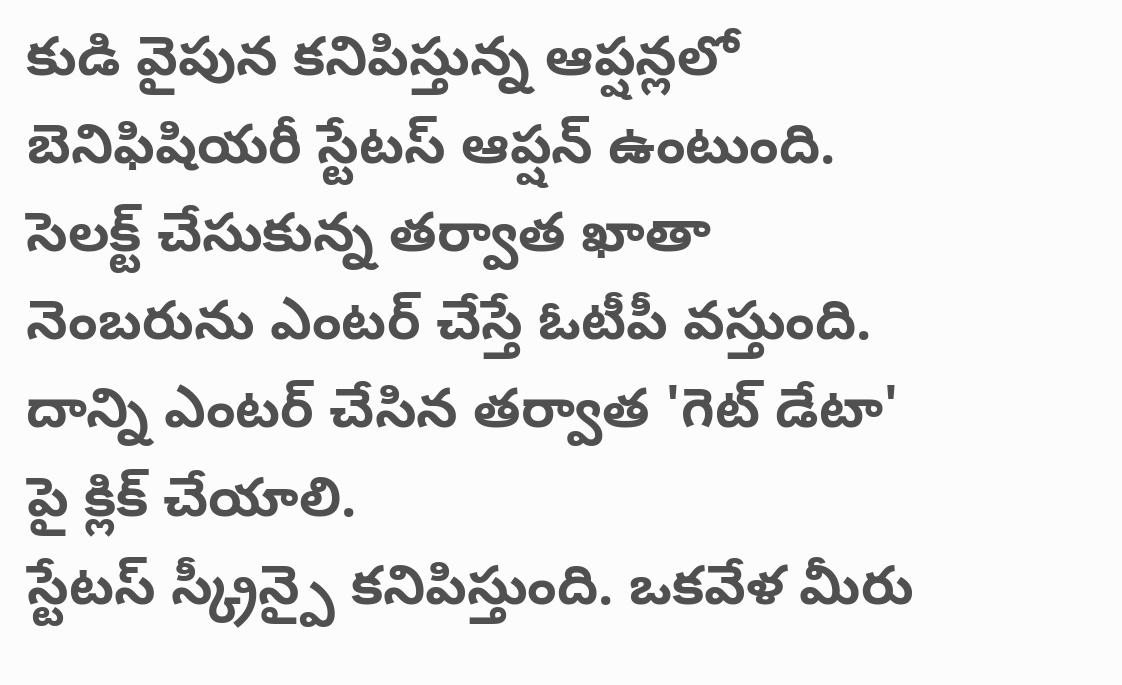కుడి వైపున కనిపిస్తున్న ఆప్షన్లలో బెనిఫిషియరీ స్టేటస్ ఆప్షన్ ఉంటుంది.
సెలక్ట్ చేసుకున్న తర్వాత ఖాతా నెంబరును ఎంటర్ చేస్తే ఓటీపీ వస్తుంది. దాన్ని ఎంటర్ చేసిన తర్వాత 'గెట్ డేటా' పై క్లిక్ చేయాలి.
స్టేటస్ స్క్రీన్పై కనిపిస్తుంది. ఒకవేళ మీరు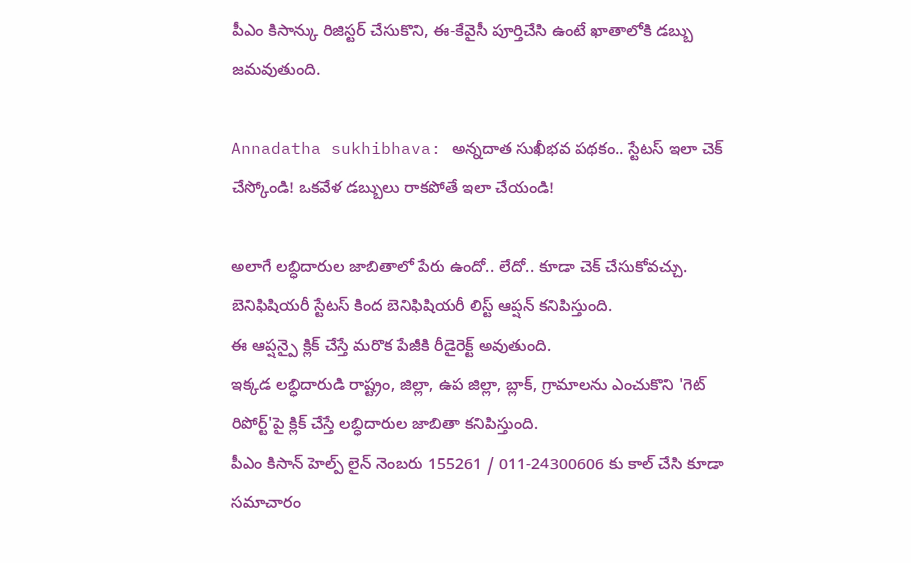పీఎం కిసాన్కు రిజిస్టర్ చేసుకొని, ఈ-కేవైసీ పూర్తిచేసి ఉంటే ఖాతాలోకి డబ్బు జమవుతుంది.

Annadatha sukhibhava: అన్నదాత సుఖీభవ పథకం.. స్టేటస్‌ ఇలా చెక్ చేస్కోండి! ఒకవేళ డబ్బులు రాకపోతే ఇలా చేయండి!

అలాగే లబ్ధిదారుల జాబితాలో పేరు ఉందో.. లేదో.. కూడా చెక్ చేసుకోవచ్చు.
బెనిఫిషియరీ స్టేటస్ కింద బెనిఫిషియరీ లిస్ట్ ఆప్షన్ కనిపిస్తుంది.
ఈ ఆప్షన్పై క్లిక్ చేస్తే మరొక పేజీకి రీడైరెక్ట్ అవుతుంది.
ఇక్కడ లబ్ధిదారుడి రాష్ట్రం, జిల్లా, ఉప జిల్లా, బ్లాక్, గ్రామాలను ఎంచుకొని 'గెట్ రిపోర్ట్'పై క్లిక్ చేస్తే లబ్ధిదారుల జాబితా కనిపిస్తుంది.
పీఎం కిసాన్ హెల్ప్ లైన్ నెంబరు 155261 / 011-24300606 కు కాల్ చేసి కూడా సమాచారం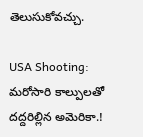తెలుసుకోవచ్చు.

USA Shooting: మరోసారి కాల్పులతో దద్దరిల్లిన అమెరికా.!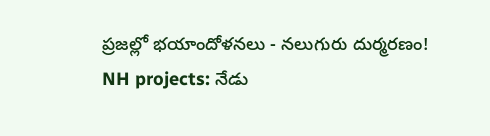ప్రజల్లో భయాందోళనలు - నలుగురు దుర్మరణం!
NH projects: నేడు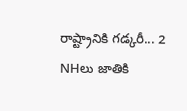రాష్ట్రానికి గడ్కరీ... 2 NHలు జాతికి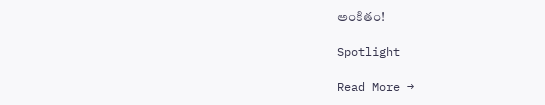అంకితం!

Spotlight

Read More →